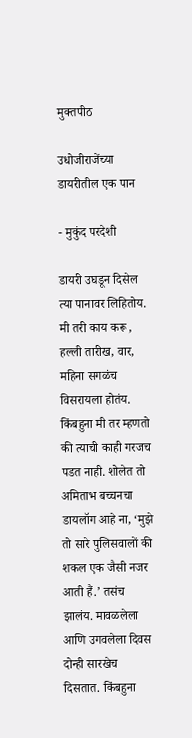मुक्तपीठ

उधोजीराजेंच्या डायरीतील एक पान

- मुकुंद परदेशी

डायरी उघडून दिसेल त्या पानावर लिहितोय. मी तरी काय करू , हल्ली तारीख, वार, महिना सगळंच विसरायला होतंय. किंबहुना मी तर म्हणतो की त्याची काही गरजच पडत नाही. शोलेत तो अमिताभ बच्चनचा डायलॉग आहे ना, ‘मुझे तो सारे पुलिसवालों की शकल एक जैसी नजर आती हैं.’ तसंच झालंय. मावळलेला आणि उगवलेला दिवस दोन्ही सारखेच दिसतात. किंबहुना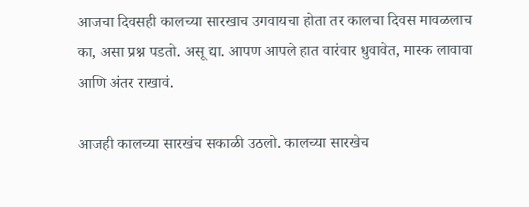आजचा दिवसही कालच्या सारखाच उगवायचा होता तर कालचा दिवस मावळलाच का, असा प्रश्न पडतो. असू द्या. आपण आपले हात वारंवार धुवावेत, मास्क लावावा आणि अंतर राखावं.

आजही कालच्या सारखंच सकाळी उठलो. कालच्या सारखेच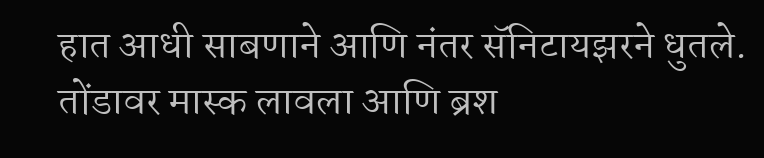हात आधी साबणाने आणि नंतर सॅनिटायझरने धुतले. तोंडावर मास्क लावला आणि ब्रश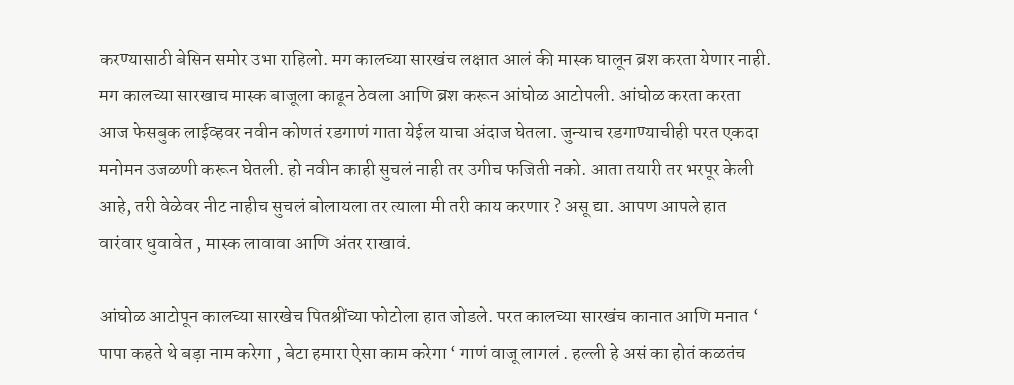करण्यासाठी बेसिन समोर उभा राहिलो. मग कालच्या सारखंच लक्षात आलं की मास्क घालून ब्रश करता येणार नाही. मग कालच्या सारखाच मास्क बाजूला काढून ठेवला आणि ब्रश करून आंघोळ आटोपली. आंघोळ करता करता आज फेसबुक लाईव्हवर नवीन कोणतं रडगाणं गाता येईल याचा अंदाज घेतला. जुन्याच रडगाण्याचीही परत एकदा मनोमन उजळणी करून घेतली. हो नवीन काही सुचलं नाही तर उगीच फजिती नको. आता तयारी तर भरपूर केली आहे, तरी वेळेवर नीट नाहीच सुचलं बोलायला तर त्याला मी तरी काय करणार ? असू द्या. आपण आपले हात वारंवार धुवावेत , मास्क लावावा आणि अंतर राखावं.

आंघोळ आटोपून कालच्या सारखेच पितश्रींच्या फोटोला हात जोडले. परत कालच्या सारखंच कानात आणि मनात ‘ पापा कहते थे बड़ा नाम करेगा , बेटा हमारा ऐसा काम करेगा ‘ गाणं वाजू लागलं . हल्ली हे असं का होतं कळतंच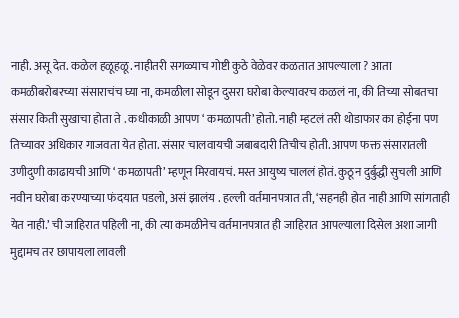नाही. असू देत. कळेल हळूहळू. नाहीतरी सगळ्याच गोष्टी कुठे वेळेवर कळतात आपल्याला ? आता कमळीबरोबरच्या संसाराचंच घ्या ना, कमळीला सोडून दुसरा घरोबा केल्यावरच कळलं ना, की तिच्या सोबतचा संसार किती सुखाचा होता ते . कधीकाळी आपण ‘ कमळापती’ होतो. नाही म्हटलं तरी थोडाफार का होईना पण तिच्यावर अधिकार गाजवता येत होता. संसार चालवायची जबाबदारी तिचीच होती. आपण फक्त संसारातली उणीदुणी काढायची आणि ‘ कमळापती’ म्हणून मिरवायचं. मस्त आयुष्य चाललं होतं. कुठून दुर्बुद्धी सुचली आणि नवीन घरोबा करण्याच्या फंदयात पडलो, असं झालंय . हल्ली वर्तमानपत्रात ती, ‘सहनही होत नाही आणि सांगताही येत नाही.’ ची जाहिरात पहिली ना, की त्या कमळीनेच वर्तमानपत्रात ही जाहिरात आपल्याला दिसेल अशा जागी मुद्दामच तर छापायला लावली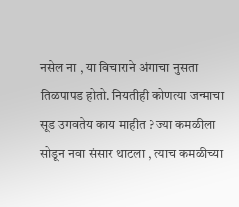नसेल ना , या विचाराने अंगाचा नुसता तिळपापड होतो. नियतीही कोणत्या जन्माचा सूड उगवतेय काय माहीत ? ज्या कमळीला सोडून नवा संसार थाटला , त्याच कमळीच्या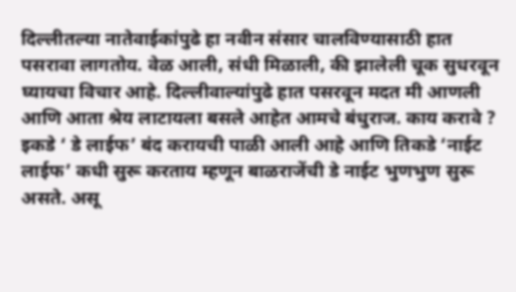दिल्लीतल्या नातेवाईकांपुढे हा नवीन संसार चालविण्यासाठी हात पसरावा लागतोय. वेळ आली, संधी मिळाली, की झालेली चूक सुधरवून घ्यायचा विचार आहे. दिल्लीवाल्यांपुढे हात पसरवून मदत मी आणली आणि आता श्रेय लाटायला बसले आहेत आमचे बंधुराज. काय करावे ? इकडे ‘ डे लाईफ’ बंद करायची पाळी आली आहे आणि तिकडे ‘नाईट लाईफ’ कधी सुरू करताय म्हणून बाळराजेंची डे नाईट भुणभुण सुरू असते. असू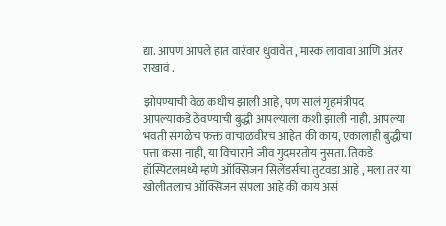द्या. आपण आपले हात वारंवार धुवावेत , मास्क लावावा आणि अंतर राखावं .

झोपण्याची वेळ कधीच झाली आहे, पण सालं गृहमंत्रीपद आपल्याकडे ठेवण्याची बुद्धी आपल्याला कशी झाली नाही. आपल्या भवती सगळेच फक्त वाचाळवीरच आहेत की काय, एकालाही बुद्धीचा पत्ता कसा नाही, या विचाराने जीव गुदमरतोय नुसता. तिकडे हॉस्पिटलमध्ये म्हणे ऑक्सिजन सिलेंडर्सचा तुटवडा आहे , मला तर या खोलीतलाच ऑक्सिजन संपला आहे की काय असं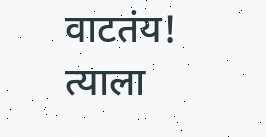वाटतंय! त्याला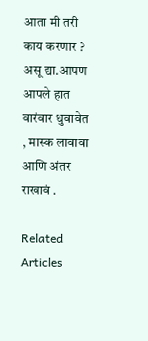आता मी तरी काय करणार ? असू द्या.आपण आपले हात वारंवार धुवावेत , मास्क लावावा आणि अंतर राखावं .

Related Articles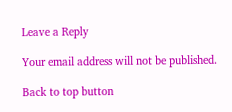Leave a Reply

Your email address will not be published.

Back to top button